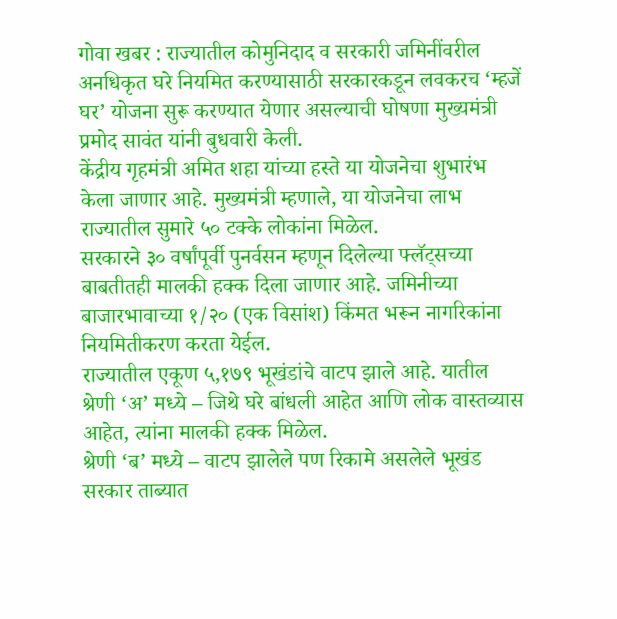गोवा खबर : राज्यातील कोमुनिदाद व सरकारी जमिनींवरील अनधिकृत घरे नियमित करण्यासाठी सरकारकडून लवकरच ‘म्हजें घर’ योजना सुरू करण्यात येणार असल्याची घोषणा मुख्यमंत्री प्रमोद सावंत यांनी बुधवारी केली.
केंद्रीय गृहमंत्री अमित शहा यांच्या हस्ते या योजनेचा शुभारंभ केला जाणार आहे. मुख्यमंत्री म्हणाले, या योजनेचा लाभ राज्यातील सुमारे ५० टक्के लोकांना मिळेल.
सरकारने ३० वर्षांपूर्वी पुनर्वसन म्हणून दिलेल्या फ्लॅट्सच्या बाबतीतही मालकी हक्क दिला जाणार आहे. जमिनीच्या बाजारभावाच्या १/२० (एक विसांश) किंमत भरून नागरिकांना नियमितीकरण करता येईल.
राज्यातील एकूण ५,१७९ भूखंडांचे वाटप झाले आहे. यातील श्रेणी ‘अ’ मध्ये – जिथे घरे बांधली आहेत आणि लोक वास्तव्यास आहेत, त्यांना मालकी हक्क मिळेल.
श्रेणी ‘ब’ मध्ये – वाटप झालेले पण रिकामे असलेले भूखंड सरकार ताब्यात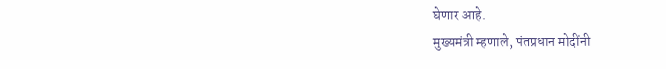घेणार आहे.
मुख्यमंत्री म्हणाले, पंतप्रधान मोदींनी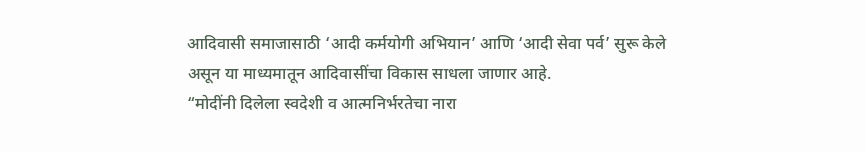आदिवासी समाजासाठी ‘आदी कर्मयोगी अभियान’ आणि ‘आदी सेवा पर्व’ सुरू केले असून या माध्यमातून आदिवासींचा विकास साधला जाणार आहे.
“मोदींनी दिलेला स्वदेशी व आत्मनिर्भरतेचा नारा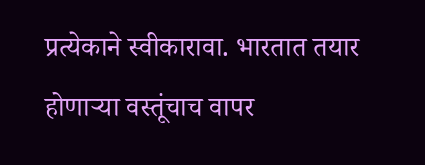प्रत्येकाने स्वीकारावा. भारतात तयार होणाऱ्या वस्तूंचाच वापर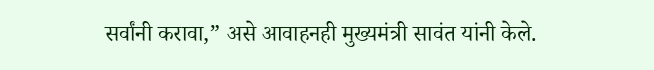सर्वांनी करावा,” असे आवाहनही मुख्यमंत्री सावंत यांनी केले.